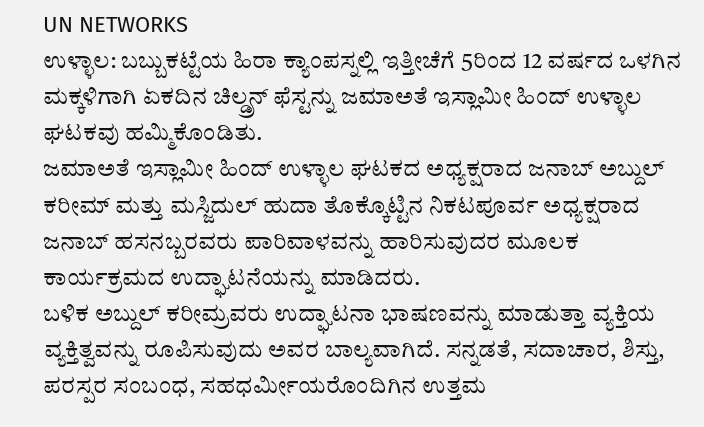UN NETWORKS
ಉಳ್ಳಾಲ: ಬಬ್ಬುಕಟ್ಟೆಯ ಹಿರಾ ಕ್ಯಾಂಪಸ್ನಲ್ಲಿ ಇತ್ತೀಚೆಗೆ 5ರಿಂದ 12 ವರ್ಷದ ಒಳಗಿನ ಮಕ್ಕಳಿಗಾಗಿ ಏಕದಿನ ಚಿಲ್ಡ್ರನ್ ಫೆಸ್ಟನ್ನು ಜಮಾಅತೆ ಇಸ್ಲಾಮೀ ಹಿಂದ್ ಉಳ್ಳಾಲ ಘಟಕವು ಹಮ್ಮಿಕೊಂಡಿತು.
ಜಮಾಅತೆ ಇಸ್ಲಾಮೀ ಹಿಂದ್ ಉಳ್ಳಾಲ ಘಟಕದ ಅಧ್ಯಕ್ಷರಾದ ಜನಾಬ್ ಅಬ್ದುಲ್ ಕರೀಮ್ ಮತ್ತು ಮಸ್ಜಿದುಲ್ ಹುದಾ ತೊಕ್ಕೊಟ್ಟಿನ ನಿಕಟಪೂರ್ವ ಅಧ್ಯಕ್ಷರಾದ ಜನಾಬ್ ಹಸನಬ್ಬರವರು ಪಾರಿವಾಳವನ್ನು ಹಾರಿಸುವುದರ ಮೂಲಕ ಕಾರ್ಯಕ್ರಮದ ಉದ್ಘಾಟನೆಯನ್ನು ಮಾಡಿದರು.
ಬಳಿಕ ಅಬ್ದುಲ್ ಕರೀಮ್ರವರು ಉದ್ಘಾಟನಾ ಭಾಷಣವನ್ನು ಮಾಡುತ್ತಾ ವ್ಯಕ್ತಿಯ ವ್ಯಕ್ತಿತ್ವವನ್ನು ರೂಪಿಸುವುದು ಅವರ ಬಾಲ್ಯವಾಗಿದೆ. ಸನ್ನಡತೆ, ಸದಾಚಾರ, ಶಿಸ್ತು, ಪರಸ್ಪರ ಸಂಬಂಧ, ಸಹಧರ್ಮೀಯರೊಂದಿಗಿನ ಉತ್ತಮ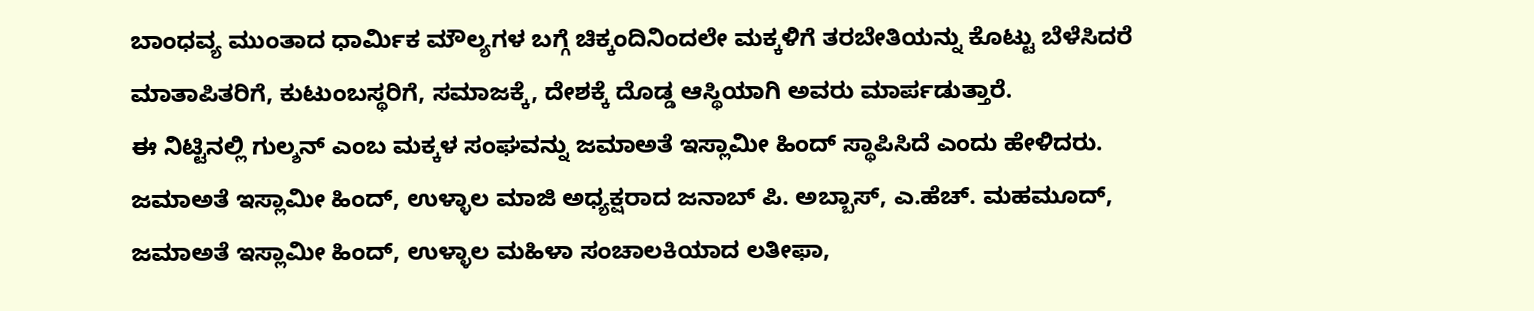ಬಾಂಧವ್ಯ ಮುಂತಾದ ಧಾರ್ಮಿಕ ಮೌಲ್ಯಗಳ ಬಗ್ಗೆ ಚಿಕ್ಕಂದಿನಿಂದಲೇ ಮಕ್ಕಳಿಗೆ ತರಬೇತಿಯನ್ನು ಕೊಟ್ಟು ಬೆಳೆಸಿದರೆ ಮಾತಾಪಿತರಿಗೆ, ಕುಟುಂಬಸ್ಥರಿಗೆ, ಸಮಾಜಕ್ಕೆ, ದೇಶಕ್ಕೆ ದೊಡ್ಡ ಆಸ್ಥಿಯಾಗಿ ಅವರು ಮಾರ್ಪಡುತ್ತಾರೆ.
ಈ ನಿಟ್ಟಿನಲ್ಲಿ ಗುಲ್ಶನ್ ಎಂಬ ಮಕ್ಕಳ ಸಂಘವನ್ನು ಜಮಾಅತೆ ಇಸ್ಲಾಮೀ ಹಿಂದ್ ಸ್ಥಾಪಿಸಿದೆ ಎಂದು ಹೇಳಿದರು. ಜಮಾಅತೆ ಇಸ್ಲಾಮೀ ಹಿಂದ್, ಉಳ್ಳಾಲ ಮಾಜಿ ಅಧ್ಯಕ್ಷರಾದ ಜನಾಬ್ ಪಿ. ಅಬ್ಬಾಸ್, ಎ.ಹೆಚ್. ಮಹಮೂದ್, ಜಮಾಅತೆ ಇಸ್ಲಾಮೀ ಹಿಂದ್, ಉಳ್ಳಾಲ ಮಹಿಳಾ ಸಂಚಾಲಕಿಯಾದ ಲತೀಫಾ,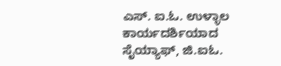ಎಸ್. ಐ.ಓ. ಉಳ್ಳಾಲ ಕಾರ್ಯದರ್ಶಿಯಾದ ಸೈಯ್ಯಾಫ್, ಜಿ.ಐಓ.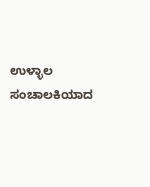ಉಳ್ಳಾಲ ಸಂಚಾಲಕಿಯಾದ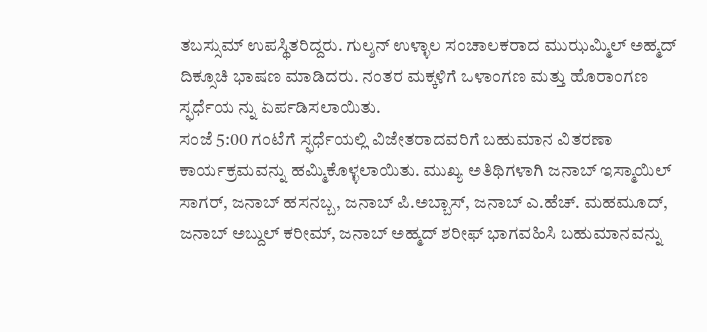ತಬಸ್ಸುಮ್ ಉಪಸ್ಥಿತರಿದ್ದರು. ಗುಲ್ಶನ್ ಉಳ್ಳಾಲ ಸಂಚಾಲಕರಾದ ಮುಝಮ್ಮಿಲ್ ಅಹ್ಮದ್ ದಿಕ್ಸೂಚಿ ಭಾಷಣ ಮಾಡಿದರು. ನಂತರ ಮಕ್ಕಳಿಗೆ ಒಳಾಂಗಣ ಮತ್ತು ಹೊರಾಂಗಣ ಸ್ಫರ್ಧೆಯ ನ್ನು ಏರ್ಪಡಿಸಲಾಯಿತು.
ಸಂಜೆ 5:00 ಗಂಟೆಗೆ ಸ್ಫರ್ಧೆಯಲ್ಲಿ ವಿಜೇತರಾದವರಿಗೆ ಬಹುಮಾನ ವಿತರಣಾ ಕಾರ್ಯಕ್ರಮವನ್ನು ಹಮ್ಮಿಕೊಳ್ಳಲಾಯಿತು. ಮುಖ್ಯ ಅತಿಥಿಗಳಾಗಿ ಜನಾಬ್ ಇಸ್ಮಾಯಿಲ್ ಸಾಗರ್, ಜನಾಬ್ ಹಸನಬ್ಬ, ಜನಾಬ್ ಪಿ.ಅಬ್ಬಾಸ್, ಜನಾಬ್ ಎ.ಹೆಚ್. ಮಹಮೂದ್, ಜನಾಬ್ ಅಬ್ದುಲ್ ಕರೀಮ್, ಜನಾಬ್ ಅಹ್ಮದ್ ಶರೀಫ್ ಭಾಗವಹಿಸಿ ಬಹುಮಾನವನ್ನು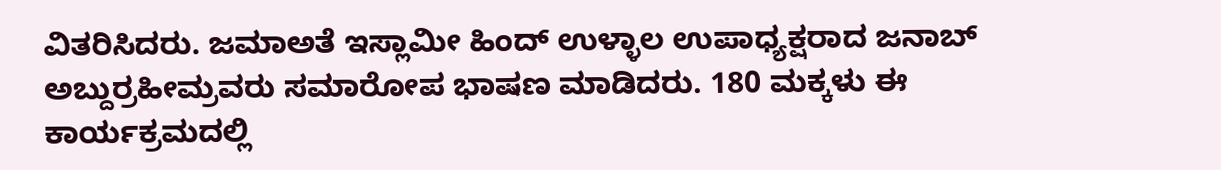ವಿತರಿಸಿದರು. ಜಮಾಅತೆ ಇಸ್ಲಾಮೀ ಹಿಂದ್ ಉಳ್ಳಾಲ ಉಪಾಧ್ಯಕ್ಷರಾದ ಜನಾಬ್ ಅಬ್ದುರ್ರಹೀಮ್ರವರು ಸಮಾರೋಪ ಭಾಷಣ ಮಾಡಿದರು. 180 ಮಕ್ಕಳು ಈ ಕಾರ್ಯಕ್ರಮದಲ್ಲಿ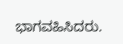ಭಾಗವಹಿಸಿದರು.